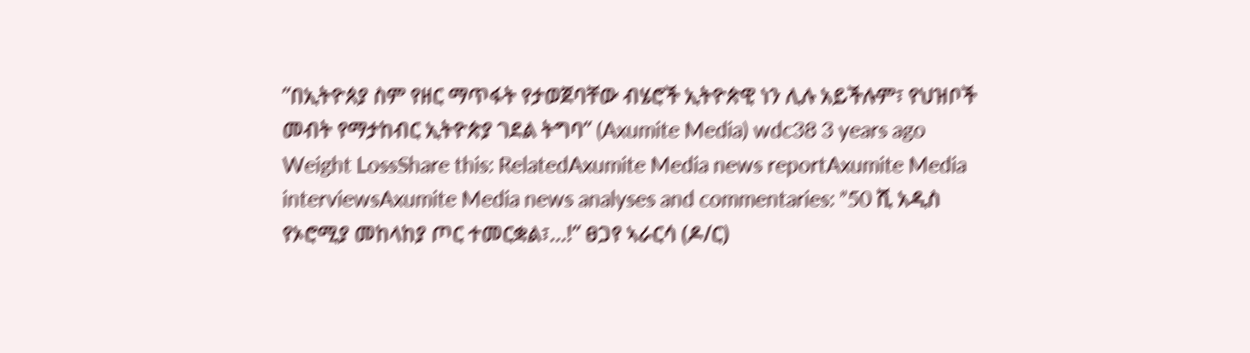”በኢትዮጰያ ስም የዘር ማጥፋት የታወጀባቸው ብሄሮች ኢትዮጵዊ ነን ሊሉ አይችሉም፣ የህዝቦች መብት የማታከብር ኢትዮጵያ ገደል ትግባ” (Axumite Media) wdc38 3 years ago Weight LossShare this: RelatedAxumite Media news reportAxumite Media interviewsAxumite Media news analyses and commentaries: ”50 ሺ አዲስ የኦሮሚያ መከላከያ ጦር ተመርቋል፣…!” ፀጋየ ኣራርሳ (ዶ/ር)